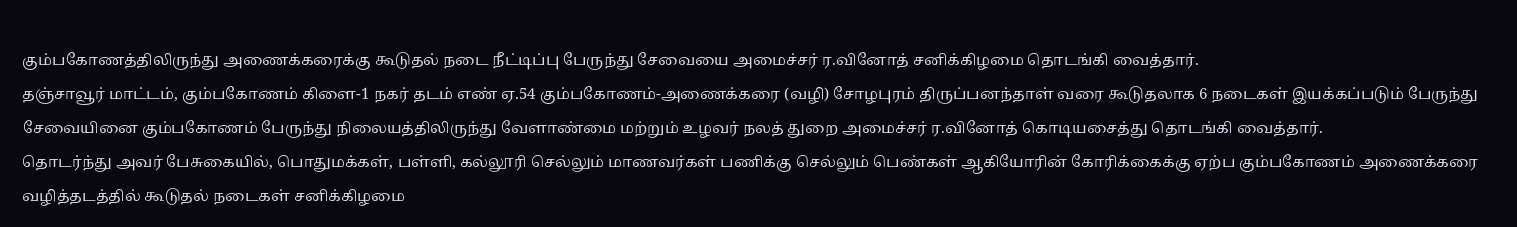கும்பகோணத்திலிருந்து அணைக்கரைக்கு கூடுதல் நடை நீட்டிப்பு பேருந்து சேவையை அமைச்சர் ர.வினோத் சனிக்கிழமை தொடங்கி வைத்தார்.
தஞ்சாவூர் மாட்டம், கும்பகோணம் கிளை-1 நகர் தடம் எண் ஏ.54 கும்பகோணம்-அணைக்கரை (வழி) சோழபுரம் திருப்பனந்தாள் வரை கூடுதலாக 6 நடைகள் இயக்கப்படும் பேருந்து சேவையினை கும்பகோணம் பேருந்து நிலையத்திலிருந்து வேளாண்மை மற்றும் உழவர் நலத் துறை அமைச்சர் ர.வினோத் கொடியசைத்து தொடங்கி வைத்தார்.
தொடர்ந்து அவர் பேசுகையில், பொதுமக்கள், பள்ளி, கல்லூரி செல்லும் மாணவர்கள் பணிக்கு செல்லும் பெண்கள் ஆகியோரின் கோரிக்கைக்கு ஏற்ப கும்பகோணம் அணைக்கரை வழித்தடத்தில் கூடுதல் நடைகள் சனிக்கிழமை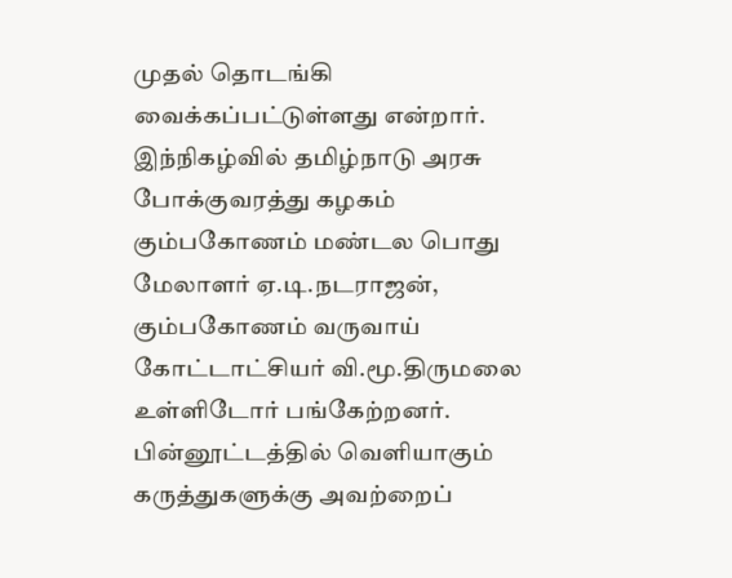முதல் தொடங்கி வைக்கப்பட்டுள்ளது என்றார்.
இந்நிகழ்வில் தமிழ்நாடு அரசு போக்குவரத்து கழகம் கும்பகோணம் மண்டல பொது மேலாளர் ஏ.டி.நடராஜன், கும்பகோணம் வருவாய் கோட்டாட்சியர் வி.மூ.திருமலை உள்ளிடோர் பங்கேற்றனர்.
பின்னூட்டத்தில் வெளியாகும் கருத்துகளுக்கு அவற்றைப்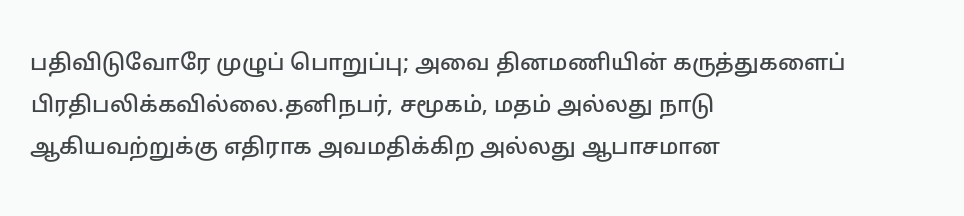பதிவிடுவோரே முழுப் பொறுப்பு; அவை தினமணியின் கருத்துகளைப் பிரதிபலிக்கவில்லை.தனிநபர், சமூகம், மதம் அல்லது நாடு ஆகியவற்றுக்கு எதிராக அவமதிக்கிற அல்லது ஆபாசமான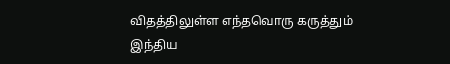விதத்திலுள்ள எந்தவொரு கருத்தும் இந்திய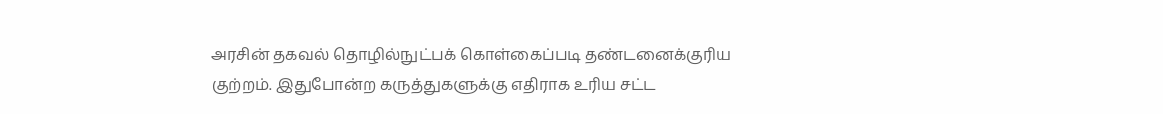அரசின் தகவல் தொழில்நுட்பக் கொள்கைப்படி தண்டனைக்குரிய குற்றம். இதுபோன்ற கருத்துகளுக்கு எதிராக உரிய சட்ட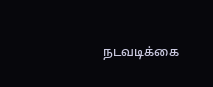நடவடிக்கை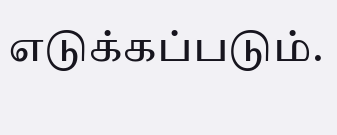எடுக்கப்படும்.